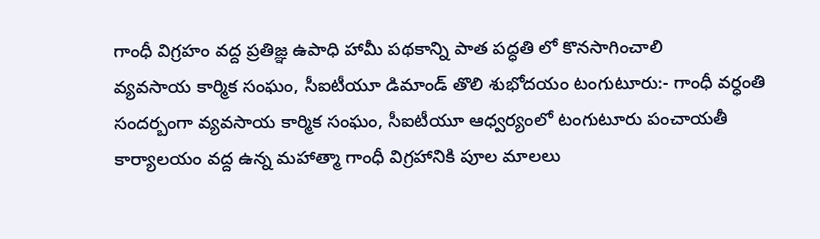గాంధీ విగ్రహం వద్ద ప్రతిజ్ఞ ఉపాధి హామీ పథకాన్ని పాత పద్ధతి లో కొనసాగించాలి
వ్యవసాయ కార్మిక సంఘం, సీఐటీయూ డిమాండ్ తొలి శుభోదయం టంగుటూరు:- గాంధీ వర్ధంతి సందర్బంగా వ్యవసాయ కార్మిక సంఘం, సీఐటీయూ ఆధ్వర్యంలో టంగుటూరు పంచాయతీ కార్యాలయం వద్ద ఉన్న మహాత్మా గాంధీ విగ్రహానికి పూల మాలలు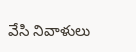వేసి నివాళులు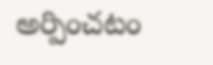అర్పించటం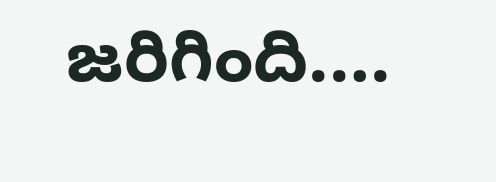జరిగింది.…